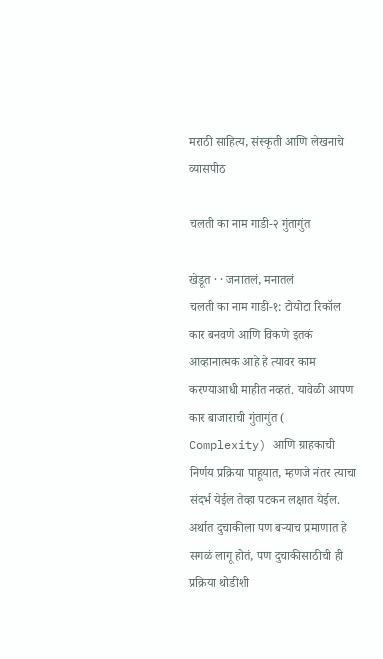मराठी साहित्य, संस्कृती आणि लेखनाचे व्यासपीठ

चलती का नाम गाडी-२ गुंतागुंत

खेडूत · · जनातलं, मनातलं
चलती का नाम गाडी-१: टोयोटा रिकॉल कार बनवणे आणि विकणे इतकं आव्हानात्मक आहे हे त्यावर काम करण्याआधी माहीत नव्हतं. यावेळी आपण कार बाजाराची गुंतागुंत ( Complexity) आणि ग्राहकाची निर्णय प्रक्रिया पाहूयात, म्हणजे नंतर त्याचा संदर्भ येईल तेव्हा पटकन लक्षात येईल. अर्थात दुचाकीला पण बऱ्याच प्रमाणात हे सगळं लागू होतं, पण दुचाकीसाठीची ही प्रक्रिया थोडीशी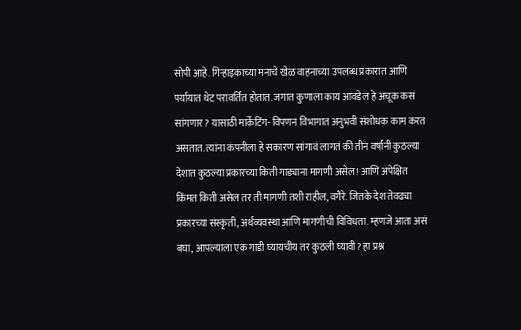सोपी आहे. गिऱ्हाइकाच्या मनाचे खेळ वाहनाच्या उपलब्ध प्रकारात आणि पर्यायात थेट परावर्तित होतात. जगात कुणाला काय आवडेल हे अचूक कसं सांगणार? यासाठी मार्केटिंग- विपणन विभागात अनुभवी संशोधक काम करत असतात. त्यांना कंपनीला हे सकारण सांगावं लागतं की तीन वर्षांनी कुठल्या देशात कुठल्या प्रकारच्या किती गाड्याना मागणी असेल! आणि अपेक्षित किंमत किती असेल तर ती मागणी तशी राहील, वगैरे. जितके देश तेवढ्या प्रकारच्या संस्कृती, अर्थव्यवस्था आणि मागणीची विविधता. म्हणजे आता असं बघा, आपल्याला एक गाडी घ्यायचीय तर कुठली घ्यावी? हा प्रश्न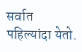सर्वात पहिल्यांदा येतो.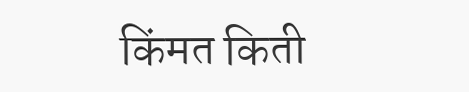किंमत किती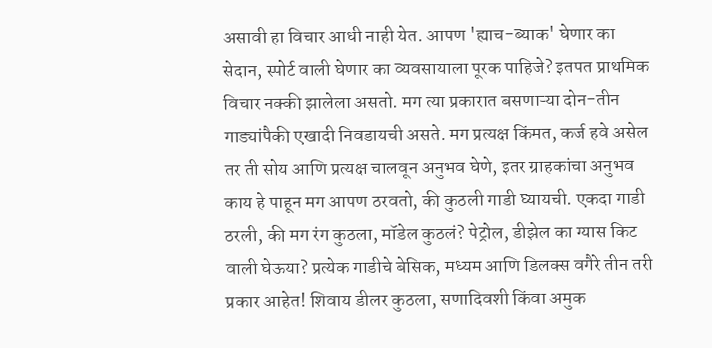असावी हा विचार आधी नाही येत. आपण 'ह्याच-ब्याक' घेणार का सेदान, स्पोर्ट वाली घेणार का व्यवसायाला पूरक पाहिजे? इतपत प्राथमिक विचार नक्की झालेला असतो. मग त्या प्रकारात बसणाऱ्या दोन-तीन गाड्यांपैकी एखादी निवडायची असते. मग प्रत्यक्ष किंमत, कर्ज हवे असेल तर ती सोय आणि प्रत्यक्ष चालवून अनुभव घेणे, इतर ग्राहकांचा अनुभव काय हे पाहून मग आपण ठरवतो, की कुठली गाडी घ्यायची. एकदा गाडी ठरली, की मग रंग कुठला, मॉडेल कुठलं? पेट्रोल, डीझेल का ग्यास किट वाली घेऊया? प्रत्येक गाडीचे बेसिक, मध्यम आणि डिलक्स वगैरे तीन तरी प्रकार आहेत! शिवाय डीलर कुठला, सणादिवशी किंवा अमुक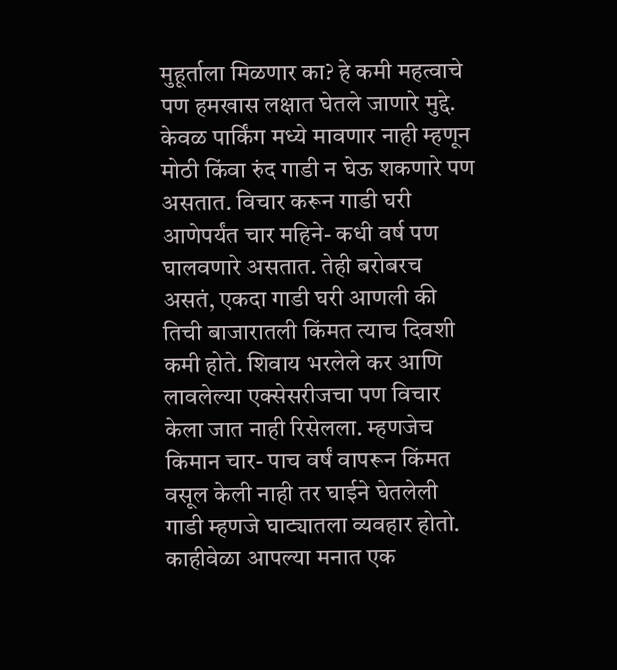मुहूर्ताला मिळणार का? हे कमी महत्वाचे पण हमखास लक्षात घेतले जाणारे मुद्दे. केवळ पार्किंग मध्ये मावणार नाही म्हणून मोठी किंवा रुंद गाडी न घेऊ शकणारे पण असतात. विचार करून गाडी घरी आणेपर्यंत चार महिने- कधी वर्ष पण घालवणारे असतात. तेही बरोबरच असतं, एकदा गाडी घरी आणली की तिची बाजारातली किंमत त्याच दिवशी कमी होते. शिवाय भरलेले कर आणि लावलेल्या एक्सेसरीजचा पण विचार केला जात नाही रिसेलला. म्हणजेच किमान चार- पाच वर्षं वापरून किंमत वसूल केली नाही तर घाईने घेतलेली गाडी म्हणजे घाट्यातला व्यवहार होतो. काहीवेळा आपल्या मनात एक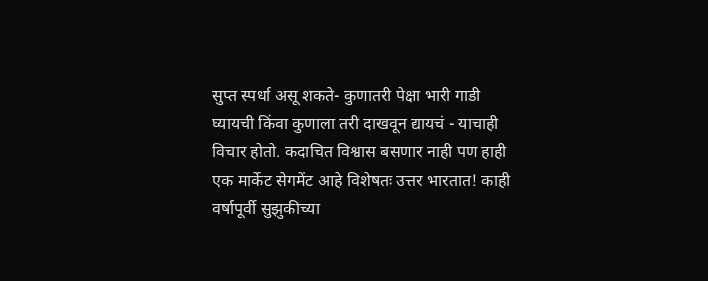सुप्त स्पर्धा असू शकते- कुणातरी पेक्षा भारी गाडी घ्यायची किंवा कुणाला तरी दाखवून द्यायचं - याचाही विचार होतो. कदाचित विश्वास बसणार नाही पण हाही एक मार्केट सेगमेंट आहे विशेषतः उत्तर भारतात! काही वर्षापूर्वी सुझुकीच्या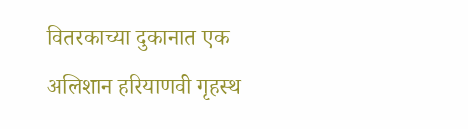वितरकाच्या दुकानात एक अलिशान हरियाणवी गृहस्थ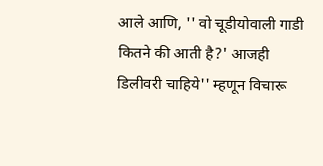आले आणि, '' वो चूडीयोवाली गाडी कितने की आती है?' आजही डिलीवरी चाहिये'' म्हणून विचारू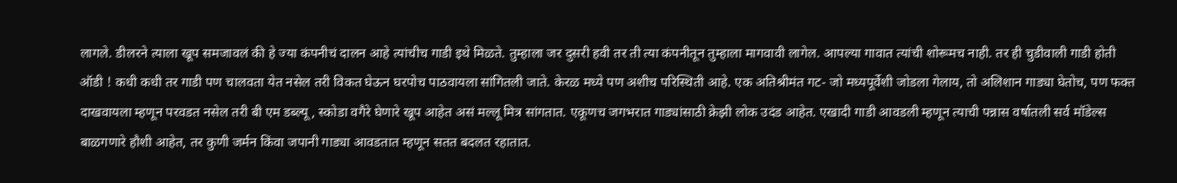लागले. डीलरने त्याला खूप समजावलं की हे ज्या कंपनीचं दालन आहे त्यांचीच गाडी इथे मिळते. तुम्हाला जर दुसरी हवी तर ती त्या कंपनीतून तुम्हाला मागवावी लागेल. आपल्या गावात त्यांची शोरूमच नाही. तर ही चुडीवाली गाडी होती ऑडी ! कधी कधी तर गाडी पण चालवता येत नसेल तरी विकत घेऊन घरपोच पाठवायला सांगितली जाते. केरळ मध्ये पण अशीच परिस्थिती आहे. एक अतिश्रीमंत गट- जो मध्यपूर्वेशी जोडला गेलाय, तो अलिशान गाड्या घेतोच, पण फक्त दाखवायला म्हणून परवडत नसेल तरी बी एम डब्ल्यू, स्कोडा वगैरे घेणारे खूप आहेत असं मल्लू मित्र सांगतात. एकूणच जगभरात गाड्यांसाठी क्रेझी लोक उदंड आहेत. एखादी गाडी आवडली म्हणून त्याची पन्नास वर्षातली सर्व मॉडेल्स बाळगणारे हौशी आहेत, तर कुणी जर्मन किंवा जपानी गाड्या आवडतात म्हणून सतत बदलत रहातात.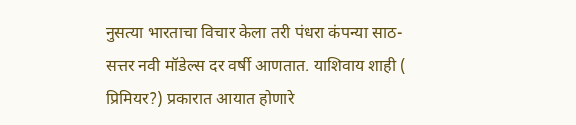नुसत्या भारताचा विचार केला तरी पंधरा कंपन्या साठ-सत्तर नवी मॉडेल्स दर वर्षी आणतात. याशिवाय शाही ( प्रिमियर?) प्रकारात आयात होणारे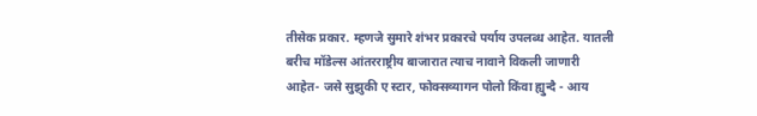तीसेक प्रकार. म्हणजे सुमारे शंभर प्रकारचे पर्याय उपलब्ध आहेत. यातली बरीच मॉडेल्स आंतरराष्ट्रीय बाजारात त्याच नावाने विकली जाणारी आहेत- जसे सुझुकी ए स्टार, फोक्सव्यागन पोलो किंवा ह्युन्दै - आय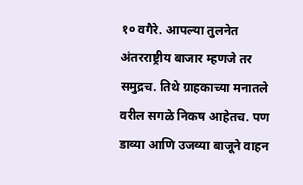१० वगैरे. आपल्या तुलनेत अंतरराष्ट्रीय बाजार म्हणजे तर समुद्रच. तिथे ग्राहकाच्या मनातले वरील सगळे निकष आहेतच. पण डाव्या आणि उजव्या बाजूने वाहन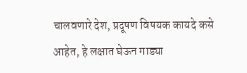चालवणारे देश, प्रदूषण विषयक कायदे कसे आहेत, हे लक्षात घेऊन गाड्या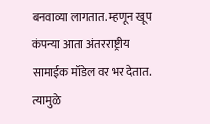बनवाव्या लागतात. म्हणून खूप कंपन्या आता अंतरराष्ट्रीय सामाईक मॉडेल वर भर देतात. त्यामुळे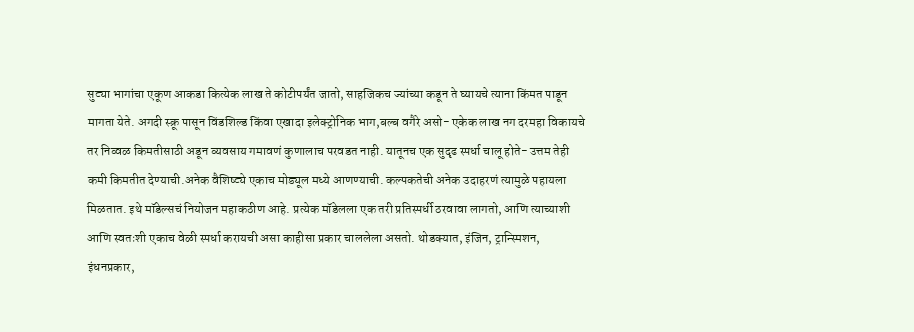सुट्या भागांचा एकूण आकडा कित्येक लाख ते कोटीपर्यंत जातो, साहजिकच ज्यांच्या कडून ते घ्यायचे त्याना किंमत पाडून मागता येते. अगदी स्क्रू पासून विंडशिल्ड किंवा एखादा इलेक्ट्रोनिक भाग,बल्ब वगैरे असो- एकेक लाख नग दरमहा विकायचे तर निव्वळ किमतीसाठी अडून व्यवसाय गमावणं कुणालाच परवडत नाही. यातूनच एक सुदृढ स्पर्धा चालू होते- उत्तम तेही कमी किमतीत देण्याची.अनेक वैशिष्ट्ये एकाच मोड्यूल मध्ये आणण्याची. कल्पकतेची अनेक उदाहरणं त्यामुळे पहायला मिळतात. इथे मॉडेल्सचं नियोजन महाकठीण आहे. प्रत्येक मॉडेलला एक तरी प्रतिस्पर्धी ठरवावा लागतो, आणि त्याच्याशी आणि स्वतःशी एकाच वेळी स्पर्धा करायची असा काहीसा प्रकार चाललेला असतो. थोडक्यात, इंजिन, ट्रान्स्मिशन, इंधनप्रकार,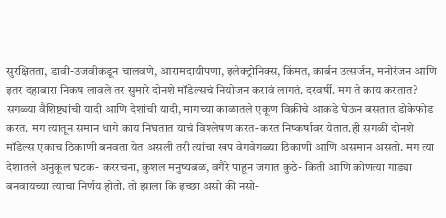सुरक्षितता, डावी-उजवीकडून चालवणे, आरामदायीपणा, इलेक्ट्रोनिक्स, किंमत, कार्बन उत्सर्जन, मनोरंजन आणि इतर दहाबारा निकष लावले तर सुमारे दोनशे मॉडेल्सचं नियोजन करावं लागतं. दरवर्षी. मग ते काय करतात? सगळ्या वैशिष्ट्यांची यादी आणि देशांची यादी, मागच्या काळातले एकूण विक्रीचे आकडे घेऊन बसतात डोकेफोड करत. मग त्यातून समान धागे काय निघतात याचं विश्लेषण करत-करत निष्कर्षावर येतात.ही सगळी दोनशे मॉडेल्स एकाच ठिकाणी बनवता येत असली तरी त्यांचा खप वेगवेगळ्या ठिकाणी आणि असमान असतो. मग त्या देशातले अनुकूल घटक- कररचना, कुशल मनुष्यबळ, वगैरे पाहून जगात कुठे- किती आणि कोणत्या गाड्या बनवायच्या त्याचा निर्णय होतो. तो झाला कि इच्छा असो की नसो-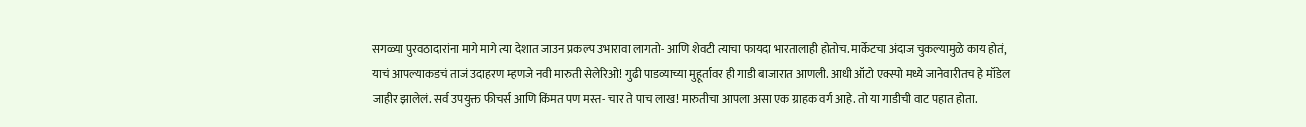सगळ्या पुरवठादारांना मागे मागे त्या देशात जाउन प्रकल्प उभारावा लागतो- आणि शेवटी त्याचा फायदा भारतालाही होतोच. मार्केटचा अंदाज चुकल्यामुळे काय होतं, याचं आपल्याकडचं ताजं उदाहरण म्हणजे नवी मारुती सेलेरिओ! गुढी पाडव्याच्या मुहूर्तावर ही गाडी बाजारात आणली. आधी ऑटो एक्स्पो मध्ये जानेवारीतच हे मॉडेल जाहीर झालेलं. सर्व उपयुक्त फीचर्स आणि किंमत पण मस्त- चार ते पाच लाख! मारुतीचा आपला असा एक ग्राहक वर्ग आहे. तो या गाडीची वाट पहात होता.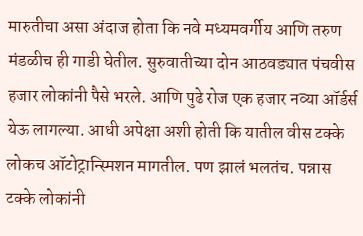मारुतीचा असा अंदाज होता कि नवे मध्यमवर्गीय आणि तरुण मंडळीच ही गाडी घेतील. सुरुवातीच्या दोन आठवड्यात पंचवीस हजार लोकांनी पैसे भरले. आणि पुढे रोज एक हजार नव्या ऑर्डर्स येऊ लागल्या. आधी अपेक्षा अशी होती कि यातील वीस टक्के लोकच ऑटोट्रान्स्मिशन मागतील. पण झालं भलतंच. पन्नास टक्के लोकांनी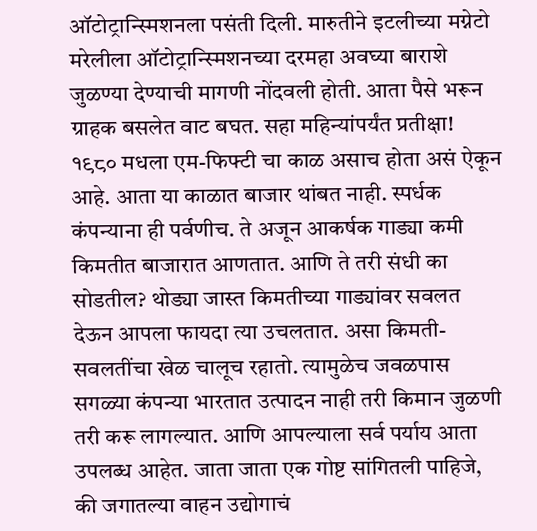ऑटोट्रान्स्मिशनला पसंती दिली. मारुतीने इटलीच्या मग्नेटो मरेलीला ऑटोट्रान्स्मिशनच्या दरमहा अवघ्या बाराशे जुळण्या देण्याची मागणी नोंदवली होती. आता पैसे भरून ग्राहक बसलेत वाट बघत. सहा महिन्यांपर्यंत प्रतीक्षा! १९८० मधला एम-फिफ्टी चा काळ असाच होता असं ऐकून आहे. आता या काळात बाजार थांबत नाही. स्पर्धक कंपन्याना ही पर्वणीच. ते अजून आकर्षक गाड्या कमी किमतीत बाजारात आणतात. आणि ते तरी संधी का सोडतील? थोड्या जास्त किमतीच्या गाड्यांवर सवलत देऊन आपला फायदा त्या उचलतात. असा किमती- सवलतींचा खेळ चालूच रहातो. त्यामुळेच जवळपास सगळ्या कंपन्या भारतात उत्पादन नाही तरी किमान जुळणी तरी करू लागल्यात. आणि आपल्याला सर्व पर्याय आता उपलब्ध आहेत. जाता जाता एक गोष्ट सांगितली पाहिजे, की जगातल्या वाहन उद्योगाचं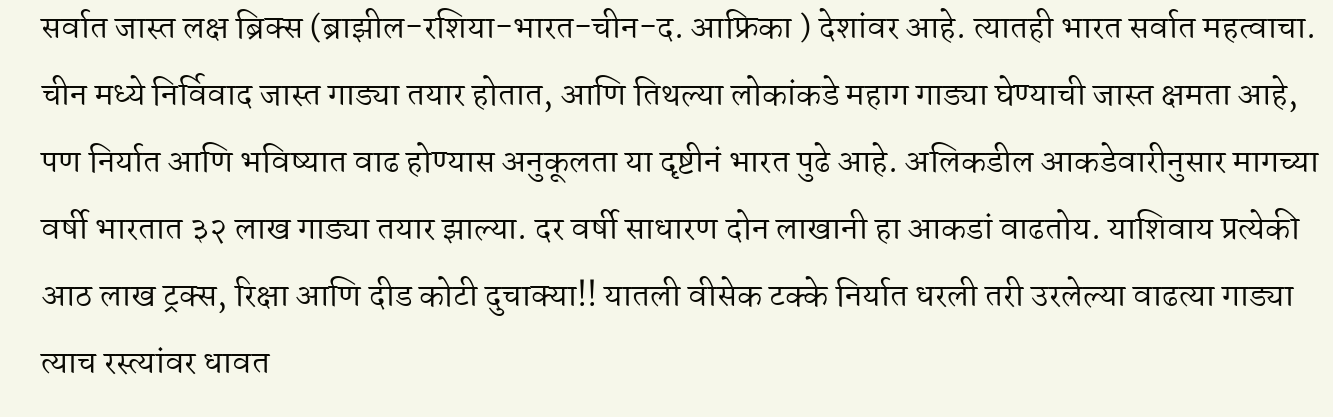सर्वात जास्त लक्ष ब्रिक्स (ब्राझील-रशिया-भारत-चीन-द. आफ्रिका ) देशांवर आहे. त्यातही भारत सर्वात महत्वाचा. चीन मध्ये निर्विवाद जास्त गाड्या तयार होतात, आणि तिथल्या लोकांकडे महाग गाड्या घेण्याची जास्त क्षमता आहे, पण निर्यात आणि भविष्यात वाढ होण्यास अनुकूलता या दृष्टीनं भारत पुढे आहे. अलिकडील आकडेवारीनुसार मागच्या वर्षी भारतात ३२ लाख गाड्या तयार झाल्या. दर वर्षी साधारण दोन लाखानी हा आकडां वाढतोय. याशिवाय प्रत्येकी आठ लाख ट्रक्स, रिक्षा आणि दीड कोटी दुचाक्या!! यातली वीसेक टक्के निर्यात धरली तरी उरलेल्या वाढत्या गाड्या त्याच रस्त्यांवर धावत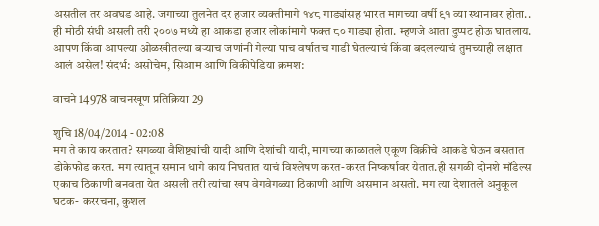असतील तर अवघड आहे. जगाच्या तुलनेत दर हजार व्यक्तीमागे १४८ गाड्यांसह भारत मागच्या वर्षी ९१ व्या स्थानावर होता.. ही मोठी संधी असली तरी २००७ मध्ये हा आकडा हजार लोकांमागे फक्त ८० गाड्या होता. म्हणजे आता दुप्पट होऊ घातलाय. आपण किंवा आपल्या ओळखीतल्या बऱ्याच जणांनी गेल्या पाच वर्षातच गाडी घेतल्याचं किंवा बदलल्याचं तुमच्याही लक्षात आलं असेल! संदर्भ: असोचेम, सिआम आणि विकीपेडिया क्रमश:

वाचने 14978 वाचनखूण प्रतिक्रिया 29

शुचि 18/04/2014 - 02:08
मग ते काय करतात? सगळ्या वैशिष्ट्यांची यादी आणि देशांची यादी, मागच्या काळातले एकूण विक्रीचे आकडे घेऊन बसतात डोकेफोड करत. मग त्यातून समान धागे काय निघतात याचं विश्लेषण करत-करत निष्कर्षावर येतात.ही सगळी दोनशे मॉडेल्स एकाच ठिकाणी बनवता येत असली तरी त्यांचा खप वेगवेगळ्या ठिकाणी आणि असमान असतो. मग त्या देशातले अनुकूल घटक- कररचना, कुशल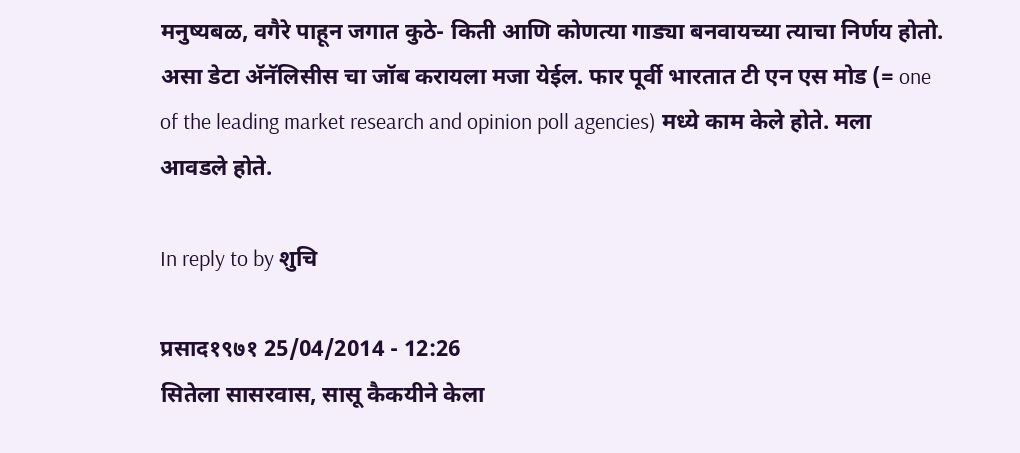मनुष्यबळ, वगैरे पाहून जगात कुठे- किती आणि कोणत्या गाड्या बनवायच्या त्याचा निर्णय होतो.
असा डेटा अ‍ॅनॅलिसीस चा जॉब करायला मजा येईल. फार पूर्वी भारतात टी एन एस मोड (= one of the leading market research and opinion poll agencies) मध्ये काम केले होते. मला आवडले होते.

In reply to by शुचि

प्रसाद१९७१ 25/04/2014 - 12:26
सितेला सासरवास, सासू कैकयीने केला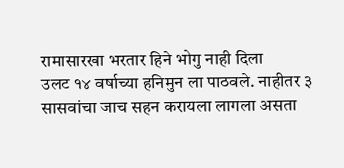रामासारखा भरतार हिने भोगु नाही दिला
उलट १४ वर्षाच्या हनिमुन ला पाठवले. नाहीतर ३ सासवांचा जाच सहन करायला लागला असता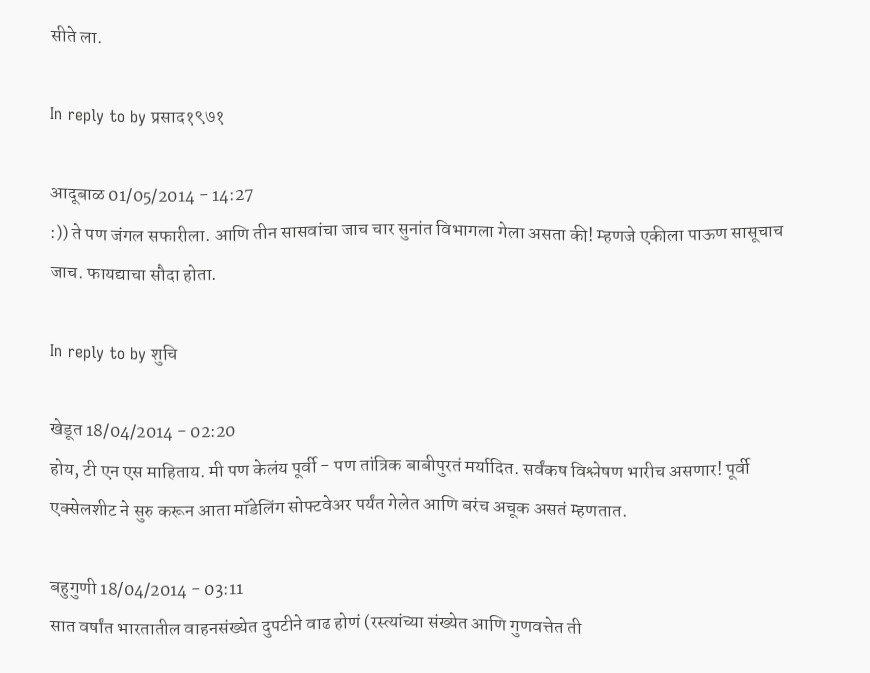सीते ला.

In reply to by प्रसाद१९७१

आदूबाळ 01/05/2014 - 14:27
:)) ते पण जंगल सफारीला. आणि तीन सासवांचा जाच चार सुनांत विभागला गेला असता की! म्हणजे एकीला पाऊण सासूचाच जाच. फायद्याचा सौदा होता.

In reply to by शुचि

खेडूत 18/04/2014 - 02:20
होय, टी एन एस माहिताय. मी पण केलंय पूर्वी - पण तांत्रिक बाबीपुरतं मर्यादित. सर्वंकष विश्लेषण भारीच असणार! पूर्वी एक्सेलशीट ने सुरु करून आता मॉडेलिंग सोफ्टवेअर पर्यंत गेलेत आणि बरंच अचूक असतं म्हणतात.

बहुगुणी 18/04/2014 - 03:11
सात वर्षांत भारतातील वाहनसंख्येत दुपटीने वाढ होणं (रस्त्यांच्या संख्येत आणि गुणवत्तेत ती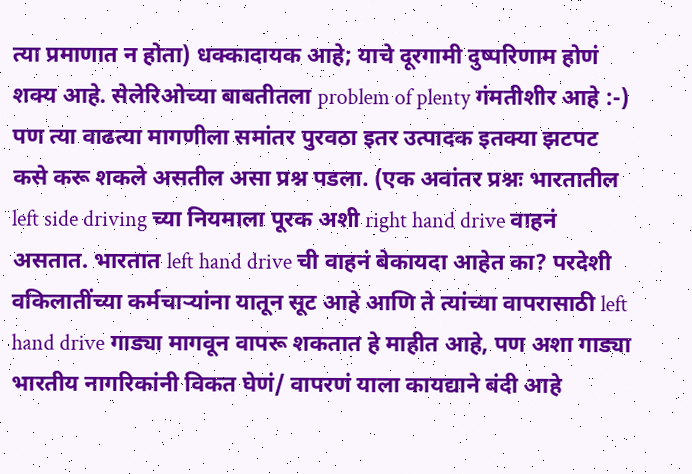त्या प्रमाणात न होता) धक्कादायक आहे; याचे दूरगामी दुष्परिणाम होणं शक्य आहे. सेलेरिओच्या बाबतीतला problem of plenty गंमतीशीर आहे :-) पण त्या वाढत्या मागणीला समांतर पुरवठा इतर उत्पादक इतक्या झटपट कसे करू शकले असतील असा प्रश्न पडला. (एक अवांतर प्रश्नः भारतातील left side driving च्या नियमाला पूरक अशी right hand drive वाहनं असतात. भारतात left hand drive ची वाहनं बेकायदा आहेत का? परदेशी वकिलातींच्या कर्मचार्‍यांना यातून सूट आहे आणि ते त्यांच्या वापरासाठी left hand drive गाड्या मागवून वापरू शकतात हे माहीत आहे, पण अशा गाड्या भारतीय नागरिकांनी विकत घेणं/ वापरणं याला कायद्याने बंदी आहे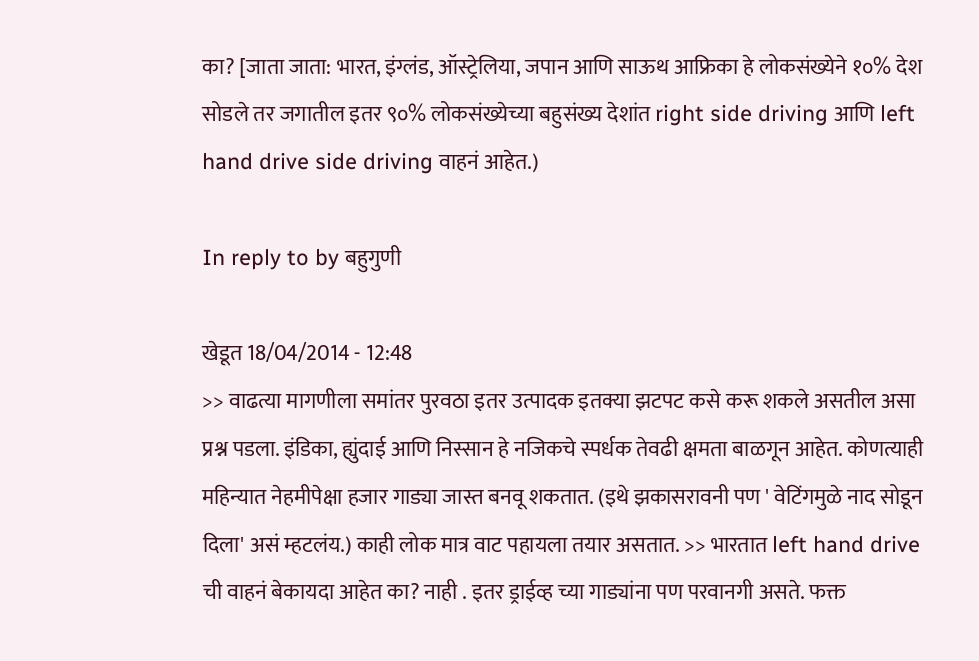का? [जाता जाता: भारत, इंग्लंड, ऑस्ट्रेलिया, जपान आणि साऊथ आफ्रिका हे लोकसंख्येने १०% देश सोडले तर जगातील इतर ९०% लोकसंख्येच्या बहुसंख्य देशांत right side driving आणि left hand drive side driving वाहनं आहेत.)

In reply to by बहुगुणी

खेडूत 18/04/2014 - 12:48
>> वाढत्या मागणीला समांतर पुरवठा इतर उत्पादक इतक्या झटपट कसे करू शकले असतील असा प्रश्न पडला. इंडिका, ह्युंदाई आणि निस्सान हे नजिकचे स्पर्धक तेवढी क्षमता बाळगून आहेत. कोणत्याही महिन्यात नेहमीपेक्षा हजार गाड्या जास्त बनवू शकतात. (इथे झकासरावनी पण ' वेटिंगमुळे नाद सोडून दिला' असं म्हटलंय.) काही लोक मात्र वाट पहायला तयार असतात. >> भारतात left hand drive ची वाहनं बेकायदा आहेत का? नाही . इतर ड्राईव्ह च्या गाड्यांना पण परवानगी असते. फक्त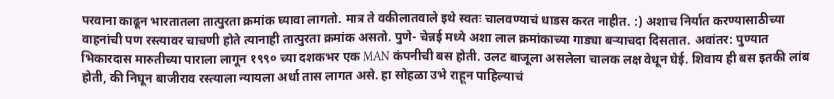परवाना काढून भारतातला तात्पुरता क्रमांक घ्यावा लागतो. मात्र ते वकीलातवाले इथे स्वतः चालवण्याचं धाडस करत नाहीत. :) अशाच निर्यात करण्यासाठीच्या वाहनांची पण रस्त्यावर चाचणी होते त्यानाही तात्पुरता क्रमांक असतो. पुणे- चेन्नई मध्ये अशा लाल क्रमांकाच्या गाड्या बऱ्याचदा दिसतात. अवांतर: पुण्यात भिकारदास मारुतीच्या पाराला लागून १९९० च्या दशकभर एक MAN कंपनीची बस होती. उलट बाजूला असलेला चालक लक्ष वेधून घेई. शिवाय ही बस इतकी लांब होती, की निघून बाजीराव रस्त्याला न्यायला अर्धा तास लागत असे. हा सोहळा उभे राहून पाहिल्याचं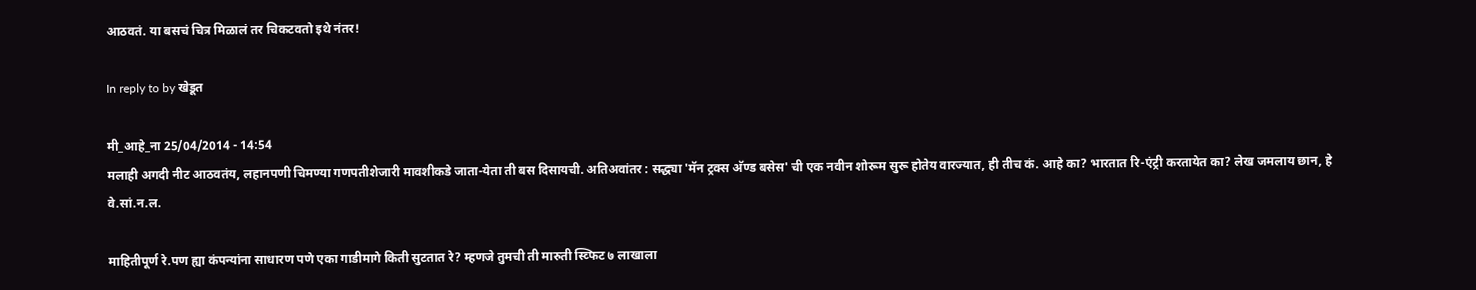आठवतं. या बसचं चित्र मिळालं तर चिकटवतो इथे नंतर!

In reply to by खेडूत

मी_आहे_ना 25/04/2014 - 14:54
मलाही अगदी नीट आठवतंय, लहानपणी चिमण्या गणपतीशेजारी मावशीकडे जाता-येता ती बस दिसायची. अतिअवांतर : सद्ध्या 'मॅन ट्रक्स अ‍ॅण्ड बसेस' ची एक नवीन शोरूम सुरू होतेय वारज्यात, ही तीच कं. आहे का? भारतात रि-एंट्री करतायेत का? लेख जमलाय छान, हे वे.सां.न.ल.

माहितीपूर्ण रे.पण ह्या कंपन्यांना साधारण पणे एका गाडीमागे किती सुटतात रे? म्हणजे तुमची ती मारुती स्व्फिट ७ लाखाला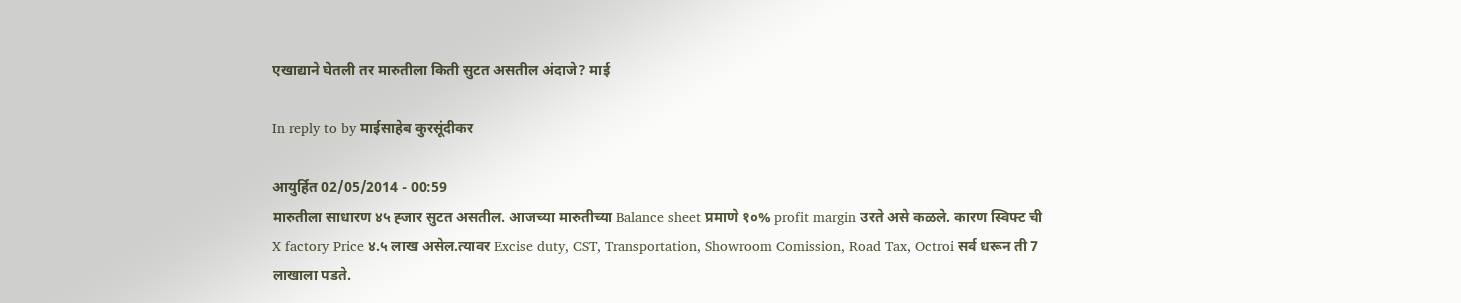एखाद्याने घेतली तर मारुतीला किती सुटत असतील अंदाजे? माई

In reply to by माईसाहेब कुरसूंदीकर

आयुर्हित 02/05/2014 - 00:59
मारुतीला साधारण ४५ ह्जार सुटत असतील. आजच्या मारुतीच्या Balance sheet प्रमाणे १०% profit margin उरते असे कळले. कारण स्विफ्ट ची X factory Price ४.५ लाख असेल.त्यावर Excise duty, CST, Transportation, Showroom Comission, Road Tax, Octroi सर्व धरून ती 7 लाखाला पडते.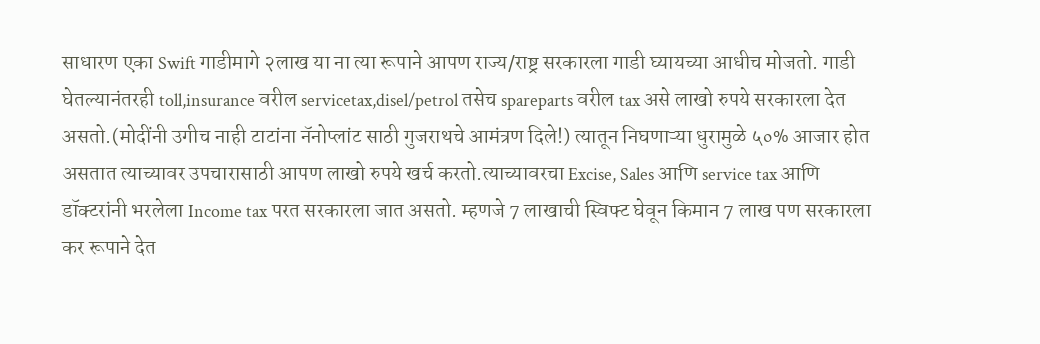साधारण एका Swift गाडीमागे २लाख या ना त्या रूपाने आपण राज्य/राष्ट्र सरकारला गाडी घ्यायच्या आधीच मोजतो. गाडी घेतल्यानंतरही toll,insurance वरील servicetax,disel/petrol तसेच spareparts वरील tax असे लाखो रुपये सरकारला देत असतो.(मोदींनी उगीच नाही टाटांना नॅनोप्लांट साठी गुजराथचे आमंत्रण दिले!) त्यातून निघणाऱ्या धुरामुळे ५०% आजार होत असतात त्याच्यावर उपचारासाठी आपण लाखो रुपये खर्च करतो.त्याच्यावरचा Excise, Sales आणि service tax आणि डॉक्टरांनी भरलेला Income tax परत सरकारला जात असतो. म्हणजे 7 लाखाची स्विफ्ट घेवून किमान 7 लाख पण सरकारला कर रूपाने देत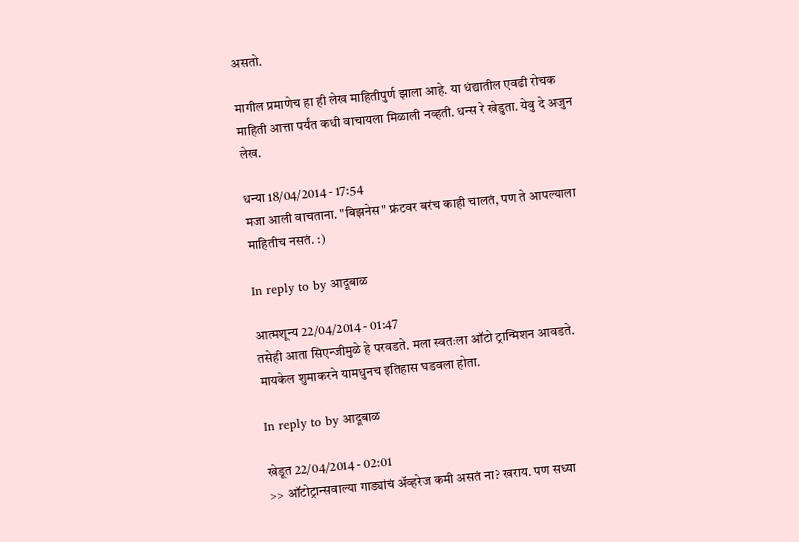असतो.

मागील प्रमाणेच हा ही लेख माहितीपुर्ण झाला आहे. या धंद्यातील एवढी रोचक माहिती आत्ता पर्यंत कधी वाचायला मिळाली नव्हती. धन्स रे खेडुता. येवु दे अजुन लेख.

धन्या 18/04/2014 - 17:54
मजा आली वाचताना. "बिझनेस" फ्रंटवर बरंच काही चालतं, पण ते आपल्याला माहितीच नसतं. :)

In reply to by आदूबाळ

आत्मशून्य 22/04/2014 - 01:47
तसेही आता सिएन्जीमुळे हे परवडते. मला स्वतःला ऑटो ट्रान्मिशन आवडते. मायकेल शुमाकरने यामधुनच इतिहास घडवला होता.

In reply to by आदूबाळ

खेडूत 22/04/2014 - 02:01
>> ऑटोट्रान्सवाल्या गाड्यांचं अ‍ॅव्हरेज कमी असतं ना? खराय. पण सध्या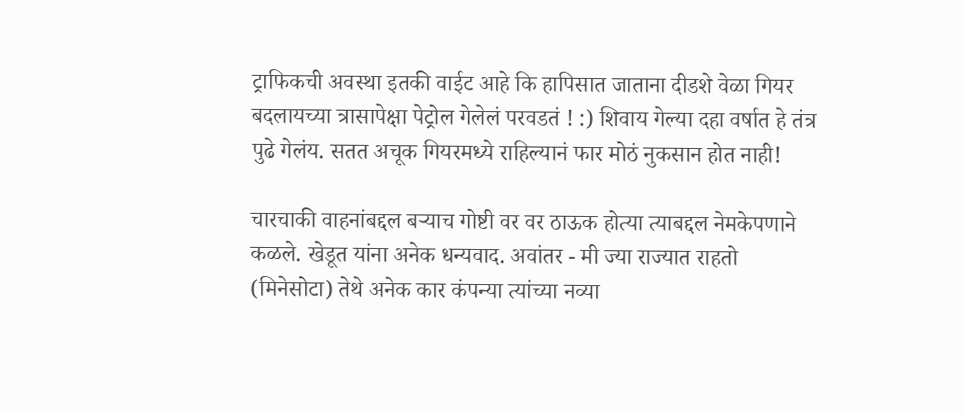ट्राफिकची अवस्था इतकी वाईट आहे कि हापिसात जाताना दीडशे वेळा गियर बदलायच्या त्रासापेक्षा पेट्रोल गेलेलं परवडतं ! :) शिवाय गेल्या दहा वर्षात हे तंत्र पुढे गेलंय. सतत अचूक गियरमध्ये राहिल्यानं फार मोठं नुकसान होत नाही!

चारचाकी वाहनांबद्दल बर्‍याच गोष्टी वर वर ठाऊक होत्या त्याबद्दल नेमकेपणाने कळले. खेडूत यांना अनेक धन्यवाद. अवांतर - मी ज्या राज्यात राहतो (मिनेसोटा) तेथे अनेक कार कंपन्या त्यांच्या नव्या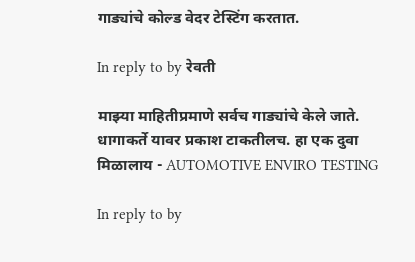गाड्यांचे कोल्ड वेदर टेस्टिंग करतात.

In reply to by रेवती

माझ्या माहितीप्रमाणे सर्वच गाड्यांचे केले जाते. धागाकर्ते यावर प्रकाश टाकतीलच. हा एक दुवा मिळालाय - AUTOMOTIVE ENVIRO TESTING

In reply to by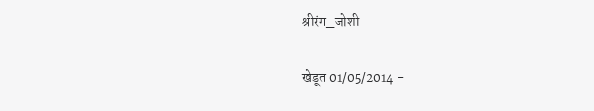श्रीरंग_जोशी

खेडूत 01/05/2014 -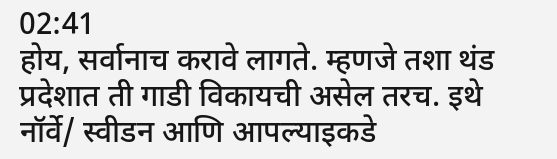02:41
होय, सर्वानाच करावे लागते. म्हणजे तशा थंड प्रदेशात ती गाडी विकायची असेल तरच. इथे नॉर्वे/ स्वीडन आणि आपल्याइकडे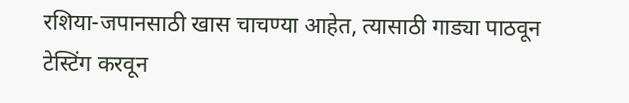रशिया-जपानसाठी खास चाचण्या आहेत, त्यासाठी गाड्या पाठवून टेस्टिंग करवून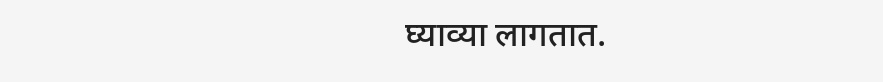घ्याव्या लागतात.